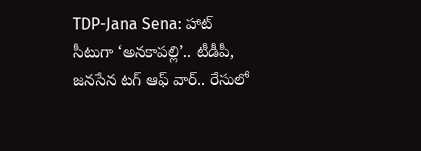TDP-Jana Sena: హాట్ సీటుగా ‘అనకాపల్లి’.. టీడీపీ, జనసేన టగ్ ఆఫ్ వార్.. రేసులో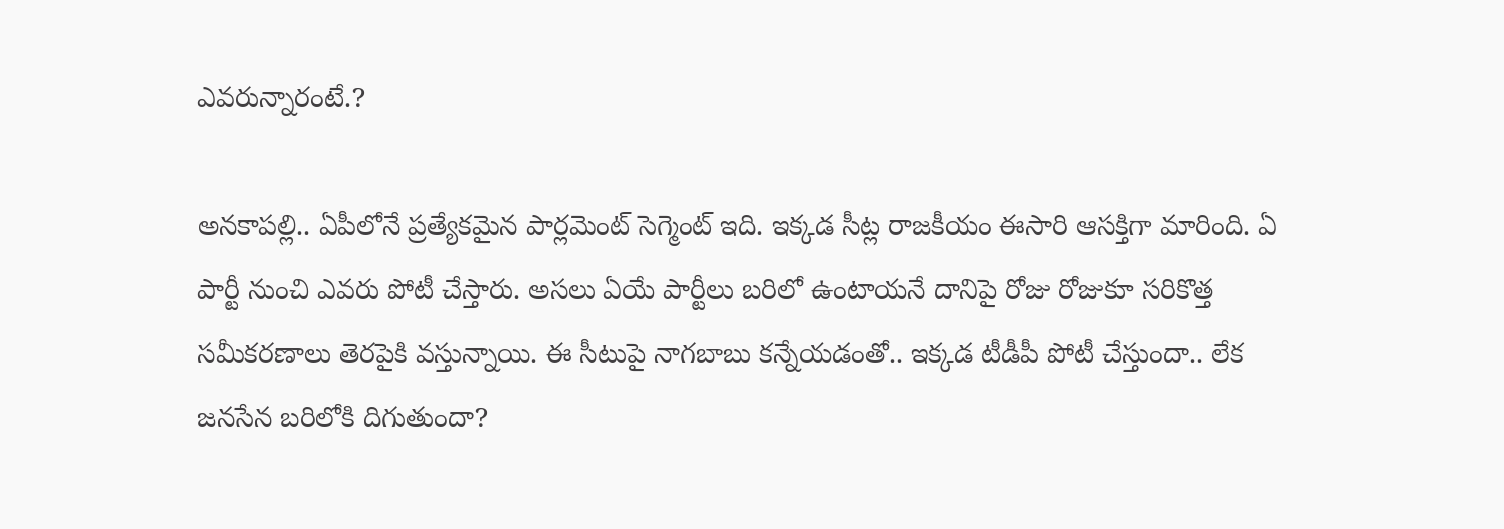ఎవరున్నారంటే.?

అనకాపల్లి.. ఏపీలోనే ప్రత్యేకమైన పార్లమెంట్ సెగ్మెంట్ ఇది. ఇక్కడ సీట్ల రాజకీయం ఈసారి ఆసక్తిగా మారింది. ఏ పార్టీ నుంచి ఎవరు పోటీ చేస్తారు. అసలు ఏయే పార్టీలు బరిలో ఉంటాయనే దానిపై రోజు రోజుకూ సరికొత్త సమీకరణాలు తెరపైకి వస్తున్నాయి. ఈ సీటుపై నాగబాబు కన్నేయడంతో.. ఇక్కడ టీడీపీ పోటీ చేస్తుందా.. లేక జనసేన బరిలోకి దిగుతుందా?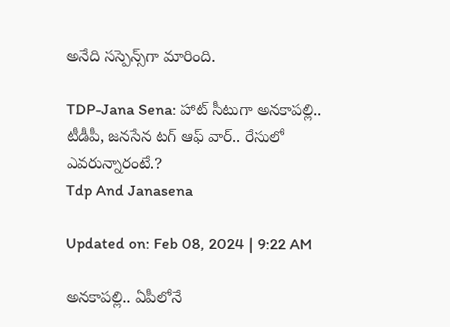అనేది సస్పెన్స్‌గా మారింది.

TDP-Jana Sena: హాట్ సీటుగా అనకాపల్లి.. టీడీపీ, జనసేన టగ్ ఆఫ్ వార్.. రేసులో ఎవరున్నారంటే.?
Tdp And Janasena

Updated on: Feb 08, 2024 | 9:22 AM

అనకాపల్లి.. ఏపీలోనే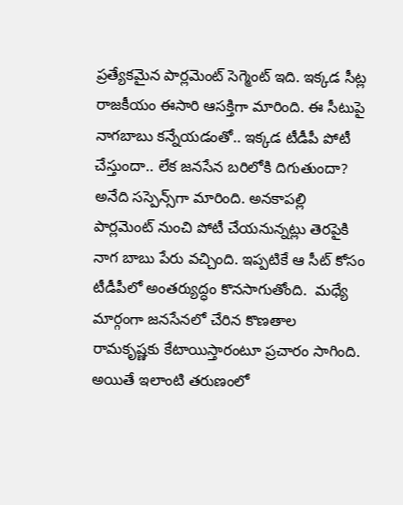ప్రత్యేకమైన పార్లమెంట్ సెగ్మెంట్ ఇది. ఇక్కడ సీట్ల రాజకీయం ఈసారి ఆసక్తిగా మారింది. ఈ సీటుపై నాగబాబు కన్నేయడంతో.. ఇక్కడ టీడీపీ పోటీ చేస్తుందా.. లేక జనసేన బరిలోకి దిగుతుందా? అనేది సస్పెన్స్‌గా మారింది. అనకాపల్లి పార్లమెంట్ నుంచి పోటీ చేయనున్నట్లు తెరపైకి నాగ బాబు పేరు వచ్చింది. ఇప్పటికే ఆ సీట్ కోసం టీడీపీలో అంతర్యుద్ధం కొనసాగుతోంది.  మధ్యే మార్గంగా జనసేనలో చేరిన కొణతాల రామకృష్ణకు కేటాయిస్తారంటూ ప్రచారం సాగింది. అయితే ఇలాంటి తరుణంలో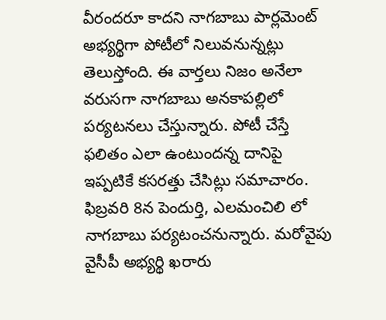వీరందరూ కాదని నాగబాబు పార్లమెంట్ అభ్యర్థిగా పోటీలో నిలువనున్నట్లు తెలుస్తోంది. ఈ వార్తలు నిజం అనేలా వరుసగా నాగబాబు అనకాపల్లిలో పర్యటనలు చేస్తున్నారు. పోటీ చేస్తే ఫలితం ఎలా ఉంటుందన్న దానిపై ఇప్పటికే కసరత్తు చేసిట్లు సమాచారం. ఫిబ్రవరి 8న పెందుర్తి, ఎలమంచిలి లో నాగబాబు పర్యటంచనున్నారు. మరోవైపు వైసీపీ అభ్యర్థి ఖరారు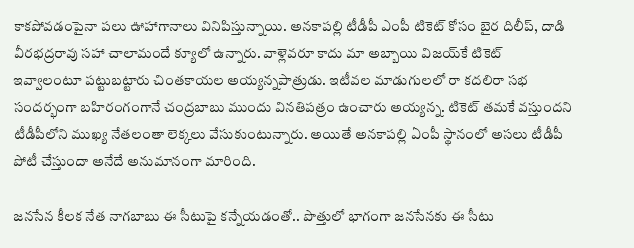కాకపోవడంపైనా పలు ఊహాగానాలు వినిపిస్తున్నాయి. అనకాపల్లి టీడీపీ ఎంపీ టికెట్ కోసం బైర దిలీప్, దాడి వీరభద్రరావు సహా చాలామందే క్యూలో ఉన్నారు. వాళ్లెవరూ కాదు మా అబ్బాయి విజయ్‌‌కే టికెట్ ఇవ్వాలంటూ పట్టుబట్టారు చింతకాయల అయ్యన్నపాత్రుడు. ఇటీవల మాడుగులలో రా కదలిరా సభ సందర్భంగా బహిరంగంగానే చంద్రబాబు ముందు వినతిపత్రం ఉంచారు అయ్యన్న. టికెట్ తమకే వస్తుందని టీడీపీలోని ముఖ్య నేతలంతా లెక్కలు వేసుకుంటున్నారు. అయితే అనకాపల్లి ఏంపీ స్థానంలో అసలు టీడీపీ పోటీ చేస్తుందా అనేదే అనుమానంగా మారింది.

జనసేన కీలక నేత నాగబాబు ఈ సీటుపై కన్నేయడంతో.. పొత్తులో భాగంగా జనసేనకు ఈ సీటు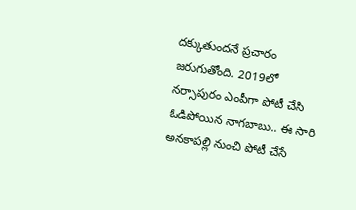దక్కుతుందనే ప్రచారం జరుగుతోంది. 2019లో నర్సాపురం ఎంపీగా పోటీ చేసి ఓడిపోయిన నాగబాబు.. ఈ సారి అనకాపల్లి నుంచి పోటీ చేసే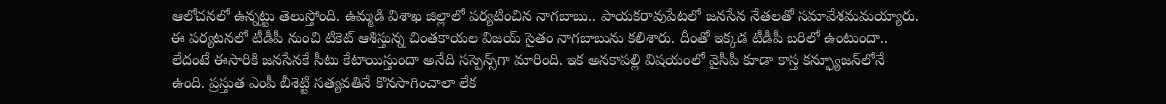ఆలోచనలో ఉన్నట్టు తెలుస్తోంది. ఉమ్మడి విశాఖ జిల్లాలో పర్యటించిన నాగబాబు.. పాయకరావుపేటలో జనసేన నేతలతో సమావేశమమయ్యారు. ఈ పర్యటనలో టీడీపీ నుంచి టికెట్ ఆశిస్తున్న చింతకాయల విజయ్ సైతం నాగబాబును కలిశారు. దీంతో ఇక్కడ టీడీపీ బరిలో ఉంటుందా.. లేదంటే ఈసారికి జనసేనకే సీటు కేటాయిస్తుందా అనేది సస్పెన్స్‌గా మారింది. ఇక అనకాపల్లి విషయంలో వైసీపీ కూడా కాస్త కన్ఫ్యూజన్‌లోనే ఉంది. ప్రస్తుత ఎంపీ బీశెట్టి సత్యవతినే కొనసాగించాలా లేక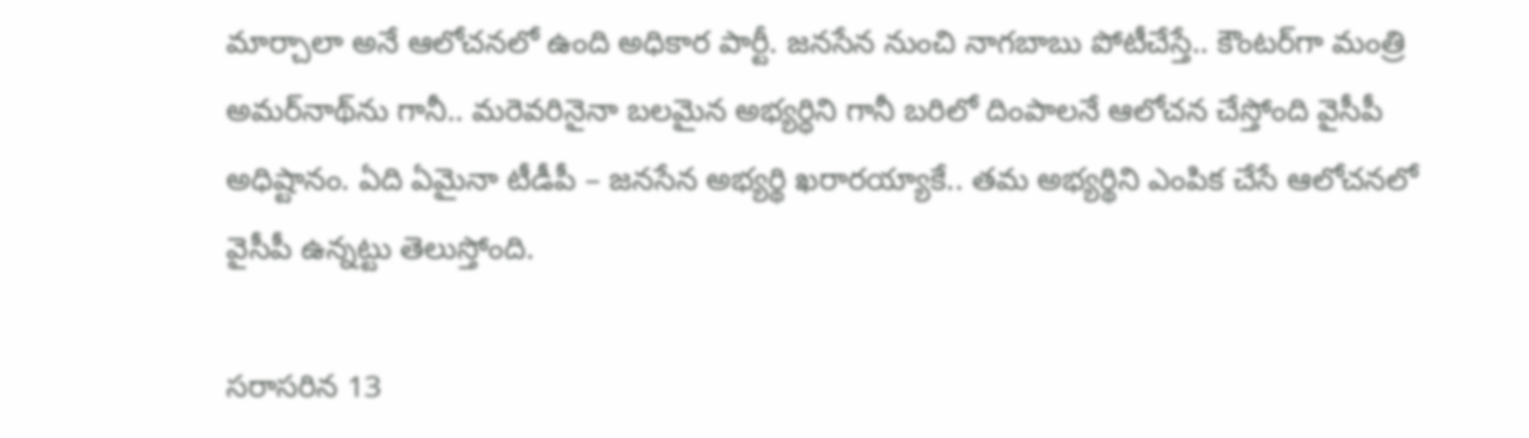మార్చాలా అనే ఆలోచనలో ఉంది అధికార పార్టీ. జనసేన నుంచి నాగబాబు పోటీచేస్తే.. కౌంటర్‌గా మంత్రి అమర్‌నాథ్‌ను గానీ.. మరెవరినైనా బలమైన అభ్యర్ధిని గానీ బరిలో దింపాలనే ఆలోచన చేస్తోంది వైసీపీ అధిష్టానం. ఏది ఏమైనా టీడీపీ – జనసేన అభ్యర్థి ఖరారయ్యాకే.. తమ అభ్యర్థిని ఎంపిక చేసే ఆలోచనలో వైసీపీ ఉన్నట్టు తెలుస్తోంది.

సరాసరిన 13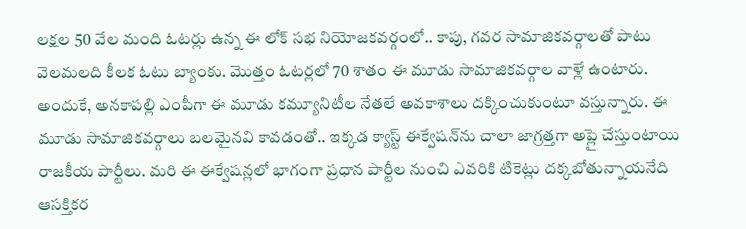లక్షల 50 వేల మంది ఓటర్లు ఉన్న ఈ లోక్‌ సభ నియోజకవర్గంలో.. కాపు, గవర సామాజికవర్గాలతో పాటు వెలమలది కీలక ఓటు బ్యాంకు. మొత్తం ఓటర్లలో 70 శాతం ఈ మూడు సామాజికవర్గాల వాళ్లే ఉంటారు. అందుకే, అనకాపల్లి ఎంపీగా ఈ మూడు కమ్యూనిటీల నేతలే అవకాశాలు దక్కించుకుంటూ వస్తున్నారు. ఈ మూడు సామాజికవర్గాలు బలమైనవి కావడంతో.. ఇక్కడ క్యాస్ట్‌ ఈక్వేషన్‌ను చాలా జాగ్రత్తగా అప్లై చేస్తుంటాయి రాజకీయ పార్టీలు. మరి ఈ ఈక్వేషన్లలో భాగంగా ప్రధాన పార్టీల నుంచి ఎవరికి టికెట్లు దక్కబోతున్నాయనేది ఆసక్తికర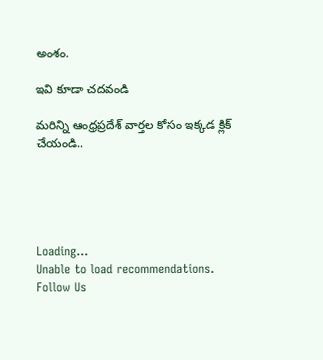అంశం.

ఇవి కూడా చదవండి

మరిన్ని ఆంధ్రప్రదేశ్ వార్తల కోసం ఇక్కడ క్లిక్ చేయండి..





Loading...
Unable to load recommendations.
Follow Us